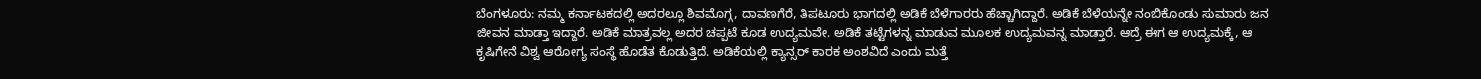ಬೆಂಗಳೂರು: ನಮ್ಮ ಕರ್ನಾಟಕದಲ್ಲಿ ಅದರಲ್ಲೂ ಶಿವಮೊಗ್ಗ, ದಾವಣಗೆರೆ, ತಿಪಟೂರು ಭಾಗದಲ್ಲಿ ಅಡಿಕೆ ಬೆಳೆಗಾರರು ಹೆಚ್ಚಾಗಿದ್ದಾರೆ. ಅಡಿಕೆ ಬೆಳೆಯನ್ನೇ ನಂಬಿಕೊಂಡು ಸುಮಾರು ಜನ ಜೀವನ ಮಾಡ್ತಾ ಇದ್ದಾರೆ. ಅಡಿಕೆ ಮಾತ್ರವಲ್ಲ ಅದರ ಚಪ್ಪಟೆ ಕೂಡ ಉದ್ಯಮವೇ. ಅಡಿಕೆ ತಟ್ಟೆಗಳನ್ನ ಮಾಡುವ ಮೂಲಕ ಉದ್ಯಮವನ್ನ ಮಾಡ್ತಾರೆ. ಆದ್ರೆ ಈಗ ಆ ಉದ್ಯಮಕ್ಕೆ, ಆ ಕೃಷಿಗೇನೆ ವಿಶ್ವ ಆರೋಗ್ಯ ಸಂಸ್ಥೆ ಹೊಡೆತ ಕೊಡುತ್ತಿದೆ. ಅಡಿಕೆಯಲ್ಲಿ ಕ್ಯಾನ್ಸರ್ ಕಾರಕ ಅಂಶವಿದೆ ಎಂದು ಮತ್ತೆ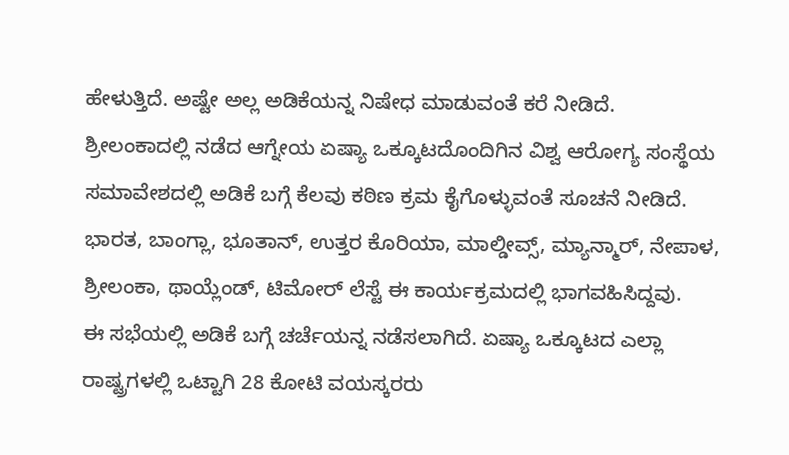ಹೇಳುತ್ತಿದೆ. ಅಷ್ಟೇ ಅಲ್ಲ ಅಡಿಕೆಯನ್ನ ನಿಷೇಧ ಮಾಡುವಂತೆ ಕರೆ ನೀಡಿದೆ.
ಶ್ರೀಲಂಕಾದಲ್ಲಿ ನಡೆದ ಆಗ್ನೇಯ ಏಷ್ಯಾ ಒಕ್ಕೂಟದೊಂದಿಗಿನ ವಿಶ್ವ ಆರೋಗ್ಯ ಸಂಸ್ಥೆಯ ಸಮಾವೇಶದಲ್ಲಿ ಅಡಿಕೆ ಬಗ್ಗೆ ಕೆಲವು ಕಠಿಣ ಕ್ರಮ ಕೈಗೊಳ್ಳುವಂತೆ ಸೂಚನೆ ನೀಡಿದೆ. ಭಾರತ, ಬಾಂಗ್ಲಾ, ಭೂತಾನ್, ಉತ್ತರ ಕೊರಿಯಾ, ಮಾಲ್ಡೀವ್ಸ್, ಮ್ಯಾನ್ಮಾರ್, ನೇಪಾಳ, ಶ್ರೀಲಂಕಾ, ಥಾಯ್ಲೆಂಡ್, ಟಿಮೋರ್ ಲೆಸ್ಟೆ ಈ ಕಾರ್ಯಕ್ರಮದಲ್ಲಿ ಭಾಗವಹಿಸಿದ್ದವು.
ಈ ಸಭೆಯಲ್ಲಿ ಅಡಿಕೆ ಬಗ್ಗೆ ಚರ್ಚೆಯನ್ನ ನಡೆಸಲಾಗಿದೆ. ಏಷ್ಯಾ ಒಕ್ಕೂಟದ ಎಲ್ಲಾ ರಾಷ್ಟ್ರಗಳಲ್ಲಿ ಒಟ್ಟಾಗಿ 28 ಕೋಟಿ ವಯಸ್ಕರರು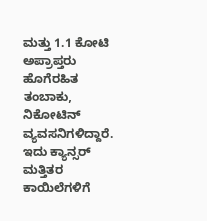ಮತ್ತು 1.1 ಕೋಟಿ ಅಪ್ರಾಪ್ತರು ಹೊಗೆರಹಿತ ತಂಬಾಕು, ನಿಕೋಟಿನ್ ವ್ಯವಸನಿಗಳಿದ್ದಾರೆ. ಇದು ಕ್ಯಾನ್ಸರ್ ಮತ್ತಿತರ ಕಾಯಿಲೆಗಳಿಗೆ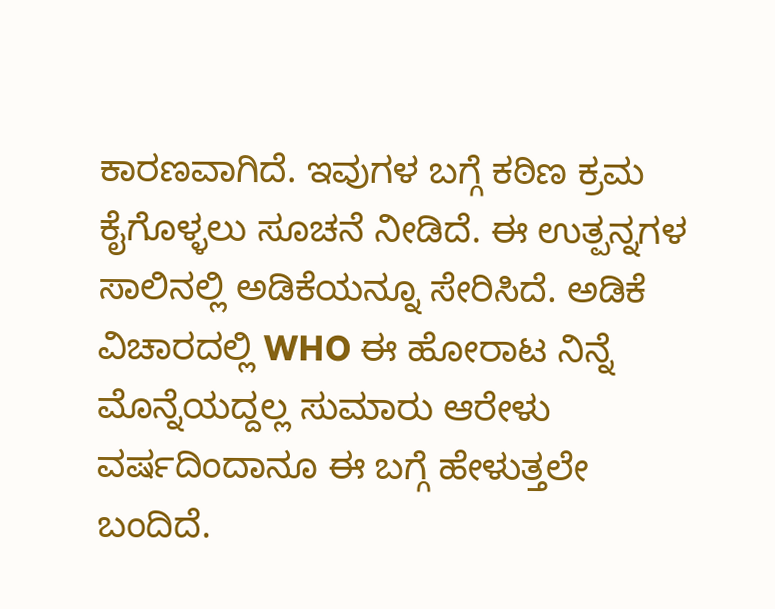ಕಾರಣವಾಗಿದೆ. ಇವುಗಳ ಬಗ್ಗೆ ಕಠಿಣ ಕ್ರಮ ಕೈಗೊಳ್ಳಲು ಸೂಚನೆ ನೀಡಿದೆ. ಈ ಉತ್ಪನ್ನಗಳ ಸಾಲಿನಲ್ಲಿ ಅಡಿಕೆಯನ್ನೂ ಸೇರಿಸಿದೆ. ಅಡಿಕೆ ವಿಚಾರದಲ್ಲಿ WHO ಈ ಹೋರಾಟ ನಿನ್ನೆ ಮೊನ್ನೆಯದ್ದಲ್ಲ ಸುಮಾರು ಆರೇಳು ವರ್ಷದಿಂದಾನೂ ಈ ಬಗ್ಗೆ ಹೇಳುತ್ತಲೇ ಬಂದಿದೆ.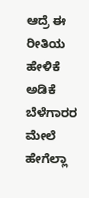ಆದ್ರೆ ಈ ರೀತಿಯ ಹೇಳಿಕೆ ಅಡಿಕೆ ಬೆಳೆಗಾರರ ಮೇಲೆ ಹೇಗೆಲ್ಲಾ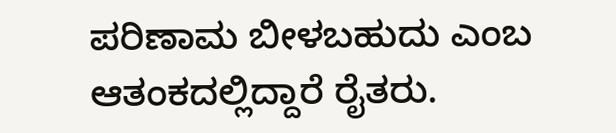ಪರಿಣಾಮ ಬೀಳಬಹುದು ಎಂಬ ಆತಂಕದಲ್ಲಿದ್ದಾರೆ ರೈತರು.